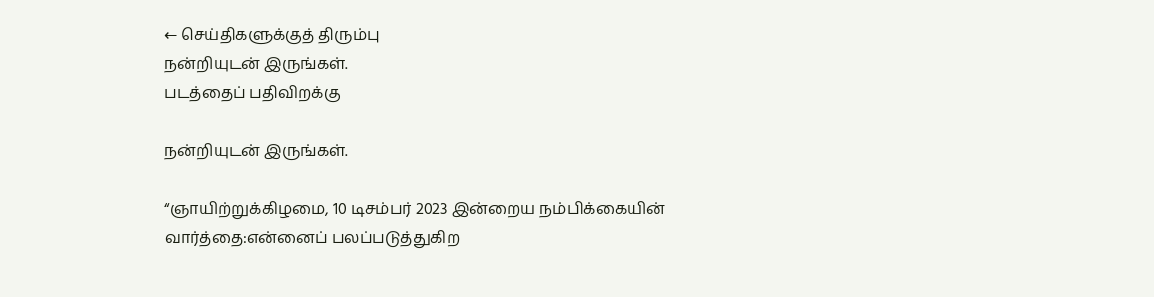← செய்திகளுக்குத் திரும்பு
நன்றியுடன் இருங்கள்.
படத்தைப் பதிவிறக்கு

நன்றியுடன் இருங்கள்.

“ஞாயிற்றுக்கிழமை, 10 டிசம்பர் 2023 இன்றைய நம்பிக்கையின் வார்த்தை:என்னைப் பலப்படுத்துகிற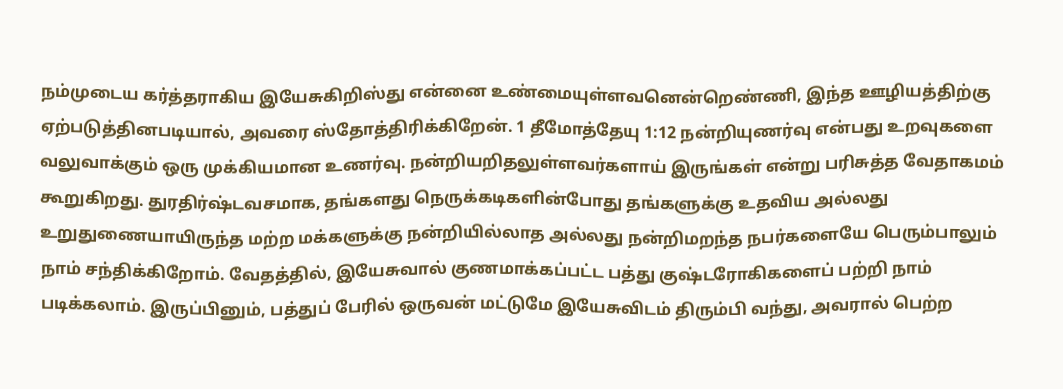நம்முடைய கர்த்தராகிய இயேசுகிறிஸ்து என்னை உண்மையுள்ளவனென்றெண்ணி, இந்த ஊழியத்திற்கு ஏற்படுத்தினபடியால், அவரை ஸ்தோத்திரிக்கிறேன். 1 தீமோத்தேயு 1:12 நன்றியுணர்வு என்பது உறவுகளை வலுவாக்கும் ஒரு முக்கியமான உணர்வு. நன்றியறிதலுள்ளவர்களாய் இருங்கள் என்று பரிசுத்த வேதாகமம் கூறுகிறது. துரதிர்ஷ்டவசமாக, தங்களது நெருக்கடிகளின்போது தங்களுக்கு உதவிய அல்லது உறுதுணையாயிருந்த மற்ற மக்களுக்கு நன்றியில்லாத அல்லது நன்றிமறந்த நபர்களையே பெரும்பாலும் நாம் சந்திக்கிறோம். வேதத்தில், இயேசுவால் குணமாக்கப்பட்ட பத்து குஷ்டரோகிகளைப் பற்றி நாம் படிக்கலாம். இருப்பினும், பத்துப் பேரில் ஒருவன் மட்டுமே இயேசுவிடம் திரும்பி வந்து, அவரால் பெற்ற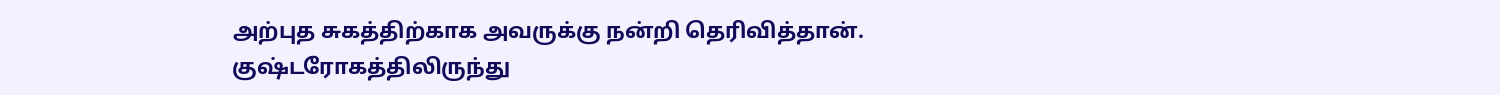அற்புத சுகத்திற்காக அவருக்கு நன்றி தெரிவித்தான். குஷ்டரோகத்திலிருந்து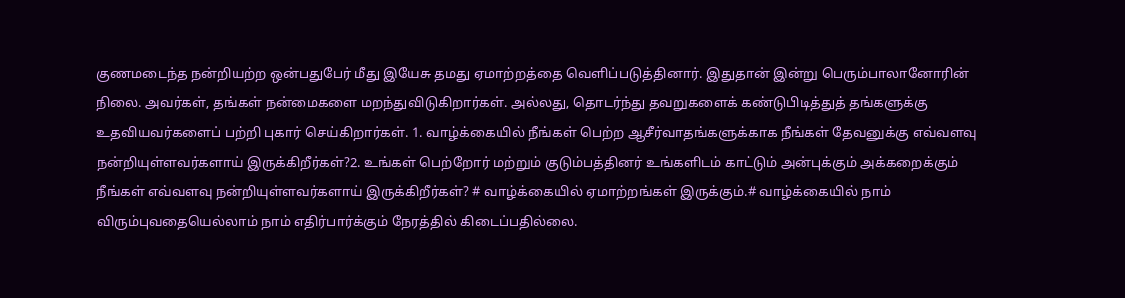குணமடைந்த நன்றியற்ற ஒன்பதுபேர் மீது இயேசு தமது ஏமாற்றத்தை வெளிப்படுத்தினார். இதுதான் இன்று பெரும்பாலானோரின் நிலை. அவர்கள், தங்கள் நன்மைகளை மறந்துவிடுகிறார்கள். அல்லது, தொடர்ந்து தவறுகளைக் கண்டுபிடித்துத் தங்களுக்கு உதவியவர்களைப் பற்றி புகார் செய்கிறார்கள். 1. வாழ்க்கையில் நீங்கள் பெற்ற ஆசீர்வாதங்களுக்காக நீங்கள் தேவனுக்கு எவ்வளவு நன்றியுள்ளவர்களாய் இருக்கிறீர்கள்?2. உங்கள் பெற்றோர் மற்றும் குடும்பத்தினர் உங்களிடம் காட்டும் அன்புக்கும் அக்கறைக்கும் நீங்கள் எவ்வளவு நன்றியுள்ளவர்களாய் இருக்கிறீர்கள்? # வாழ்க்கையில் ஏமாற்றங்கள் இருக்கும்.# வாழ்க்கையில் நாம் விரும்புவதையெல்லாம் நாம் எதிர்பார்க்கும் நேரத்தில் கிடைப்பதில்லை.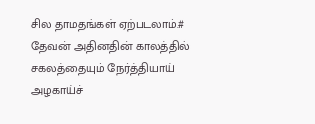சில தாமதங்கள் ஏற்படலாம்.# தேவன் அதினதின் காலத்தில் சகலத்தையும் நேர்த்தியாய் அழகாய்ச்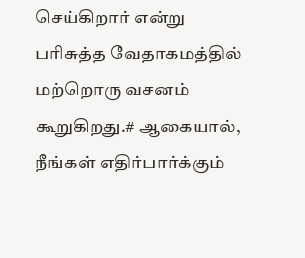செய்கிறார் என்று பரிசுத்த வேதாகமத்தில் மற்றொரு வசனம் கூறுகிறது.# ஆகையால், நீங்கள் எதிர்பார்க்கும்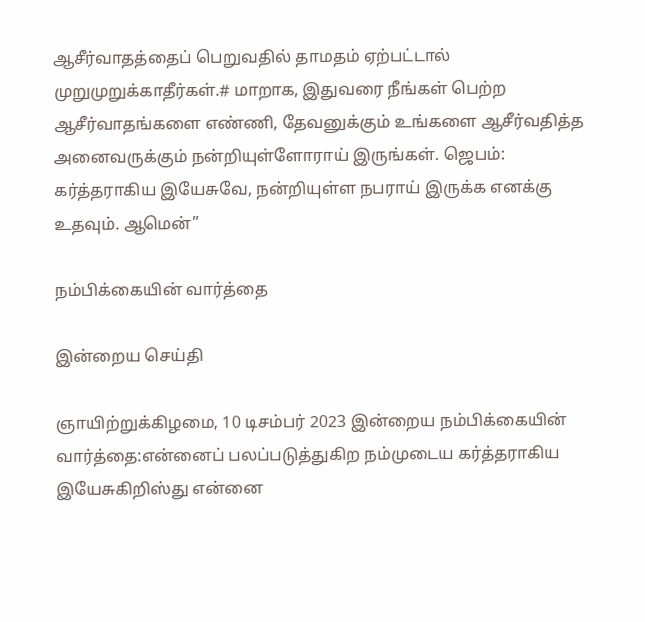ஆசீர்வாதத்தைப் பெறுவதில் தாமதம் ஏற்பட்டால் முறுமுறுக்காதீர்கள்.# மாறாக, இதுவரை நீங்கள் பெற்ற ஆசீர்வாதங்களை எண்ணி, தேவனுக்கும் உங்களை ஆசீர்வதித்த அனைவருக்கும் நன்றியுள்ளோராய் இருங்கள். ஜெபம்: கர்த்தராகிய இயேசுவே, நன்றியுள்ள நபராய் இருக்க எனக்கு உதவும். ஆமென்”

நம்பிக்கையின் வார்த்தை

இன்றைய செய்தி

ஞாயிற்றுக்கிழமை, 10 டிசம்பர் 2023 இன்றைய நம்பிக்கையின் வார்த்தை:என்னைப் பலப்படுத்துகிற நம்முடைய கர்த்தராகிய இயேசுகிறிஸ்து என்னை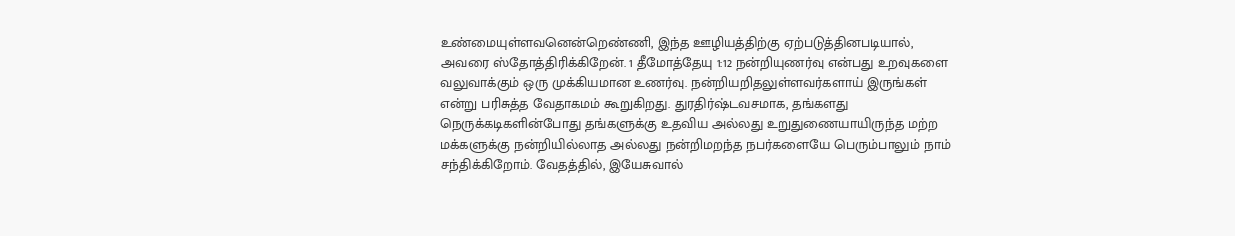உண்மையுள்ளவனென்றெண்ணி, இந்த ஊழியத்திற்கு ஏற்படுத்தினபடியால், அவரை ஸ்தோத்திரிக்கிறேன். 1 தீமோத்தேயு 1:12 நன்றியுணர்வு என்பது உறவுகளை வலுவாக்கும் ஒரு முக்கியமான உணர்வு. நன்றியறிதலுள்ளவர்களாய் இருங்கள் என்று பரிசுத்த வேதாகமம் கூறுகிறது. துரதிர்ஷ்டவசமாக, தங்களது நெருக்கடிகளின்போது தங்களுக்கு உதவிய அல்லது உறுதுணையாயிருந்த மற்ற மக்களுக்கு நன்றியில்லாத அல்லது நன்றிமறந்த நபர்களையே பெரும்பாலும் நாம் சந்திக்கிறோம். வேதத்தில், இயேசுவால்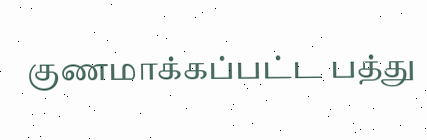குணமாக்கப்பட்ட பத்து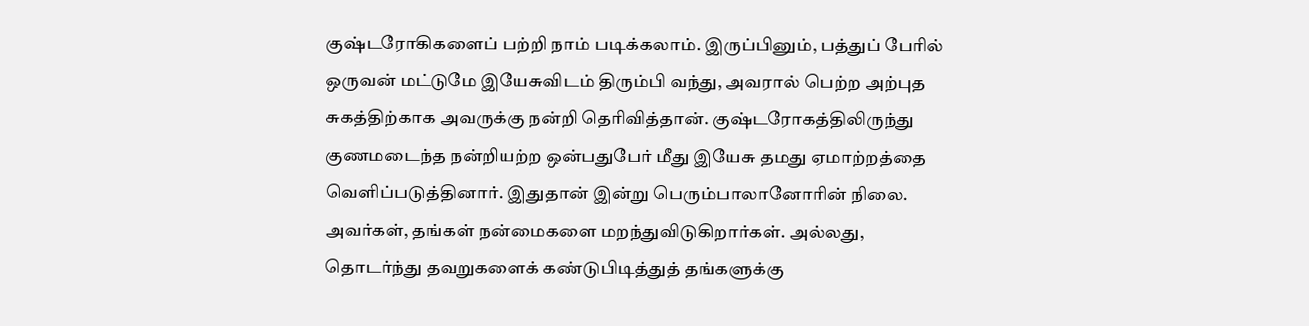குஷ்டரோகிகளைப் பற்றி நாம் படிக்கலாம். இருப்பினும், பத்துப் பேரில் ஒருவன் மட்டுமே இயேசுவிடம் திரும்பி வந்து, அவரால் பெற்ற அற்புத சுகத்திற்காக அவருக்கு நன்றி தெரிவித்தான். குஷ்டரோகத்திலிருந்து குணமடைந்த நன்றியற்ற ஒன்பதுபேர் மீது இயேசு தமது ஏமாற்றத்தை வெளிப்படுத்தினார். இதுதான் இன்று பெரும்பாலானோரின் நிலை. அவர்கள், தங்கள் நன்மைகளை மறந்துவிடுகிறார்கள். அல்லது, தொடர்ந்து தவறுகளைக் கண்டுபிடித்துத் தங்களுக்கு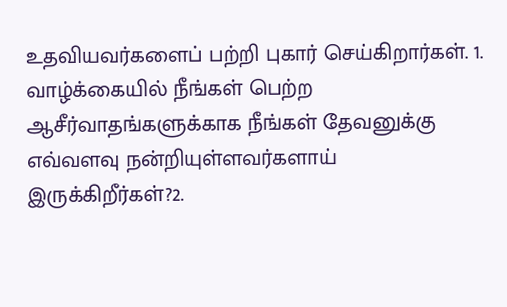உதவியவர்களைப் பற்றி புகார் செய்கிறார்கள். 1. வாழ்க்கையில் நீங்கள் பெற்ற ஆசீர்வாதங்களுக்காக நீங்கள் தேவனுக்கு எவ்வளவு நன்றியுள்ளவர்களாய் இருக்கிறீர்கள்?2.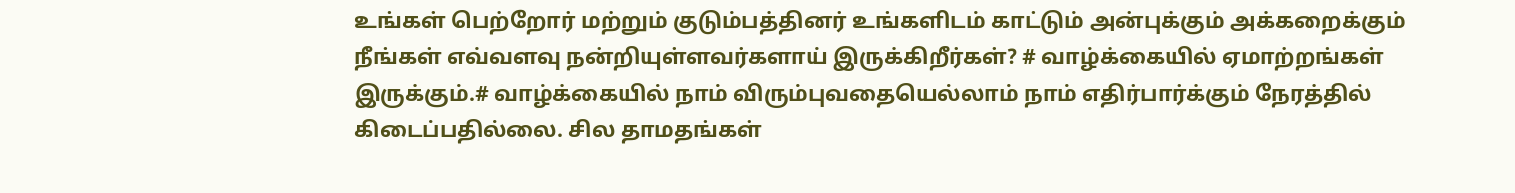உங்கள் பெற்றோர் மற்றும் குடும்பத்தினர் உங்களிடம் காட்டும் அன்புக்கும் அக்கறைக்கும் நீங்கள் எவ்வளவு நன்றியுள்ளவர்களாய் இருக்கிறீர்கள்? # வாழ்க்கையில் ஏமாற்றங்கள் இருக்கும்.# வாழ்க்கையில் நாம் விரும்புவதையெல்லாம் நாம் எதிர்பார்க்கும் நேரத்தில் கிடைப்பதில்லை. சில தாமதங்கள்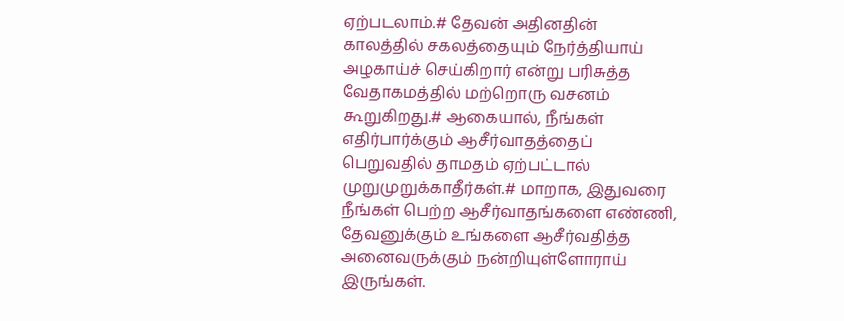ஏற்படலாம்.# தேவன் அதினதின் காலத்தில் சகலத்தையும் நேர்த்தியாய் அழகாய்ச் செய்கிறார் என்று பரிசுத்த வேதாகமத்தில் மற்றொரு வசனம் கூறுகிறது.# ஆகையால், நீங்கள் எதிர்பார்க்கும் ஆசீர்வாதத்தைப் பெறுவதில் தாமதம் ஏற்பட்டால் முறுமுறுக்காதீர்கள்.# மாறாக, இதுவரை நீங்கள் பெற்ற ஆசீர்வாதங்களை எண்ணி, தேவனுக்கும் உங்களை ஆசீர்வதித்த அனைவருக்கும் நன்றியுள்ளோராய் இருங்கள்.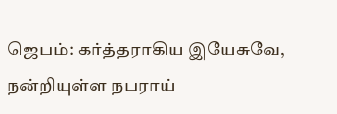ஜெபம்: கர்த்தராகிய இயேசுவே, நன்றியுள்ள நபராய்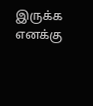இருக்க எனக்கு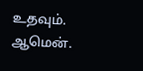உதவும். ஆமென்.